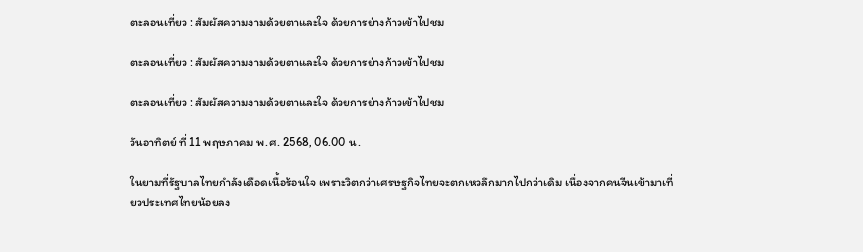ตะลอนเที่ยว : สัมผัสความงามด้วยตาและใจ ด้วยการย่างก้าวเข้าไปชม

ตะลอนเที่ยว : สัมผัสความงามด้วยตาและใจ ด้วยการย่างก้าวเข้าไปชม

ตะลอนเที่ยว : สัมผัสความงามด้วยตาและใจ ด้วยการย่างก้าวเข้าไปชม

วันอาทิตย์ ที่ 11 พฤษภาคม พ.ศ. 2568, 06.00 น.

ในยามที่รัฐบาลไทยกำลังเดือดเนื้อร้อนใจ เพราะวิตกว่าเศรษฐกิจไทยจะตกเหวลึกมากไปกว่าเดิม เนื่องจากคนจีนเข้ามาเที่ยวประเทศไทยน้อยลง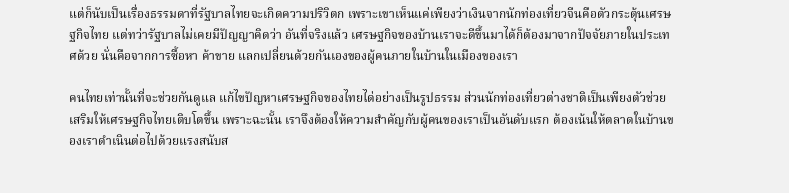แต่ก็นับเป็นเรื่องธรรมดาที่รัฐบาลไทยจะเกิดความปริวิตก เพราะเขาเห็นแค่เพียงว่าเงินจากนักท่องเที่ยวจีนคือตัวกระตุ้นเศรษฐกิจไทย แต่ทว่ารัฐบาลไม่เคยมีปัญญาคิดว่า อันที่จริงแล้ว เศรษฐกิจของบ้านเราจะดีขึ้นมาได้ก็ต้องมาจากปัจจัยภายในประเทศด้วย นั่นคือจากการซื้อหา ค้าขาย แลกเปลี่ยนด้วยกันเองของผู้คนภายในบ้านในเมืองของเรา

คนไทยเท่านั้นที่จะช่วยกันดูแล แก้ไขปัญหาเศรษฐกิจของไทยได่อย่างเป็นรูปธรรม ส่วนนักท่องเที่ยวต่างชาติเป็นเพียงตัวช่วยเสริมให้เศรษฐกิจไทยเติบโตขึ้น เพราะฉะนั้น เราจึงต้องให้ความสำคัญกับผู้คนของเราเป็นอันดับแรก ต้องเน้นให้ตลาดในบ้านของเราดำเนินต่อไปด้วยแรงสนับส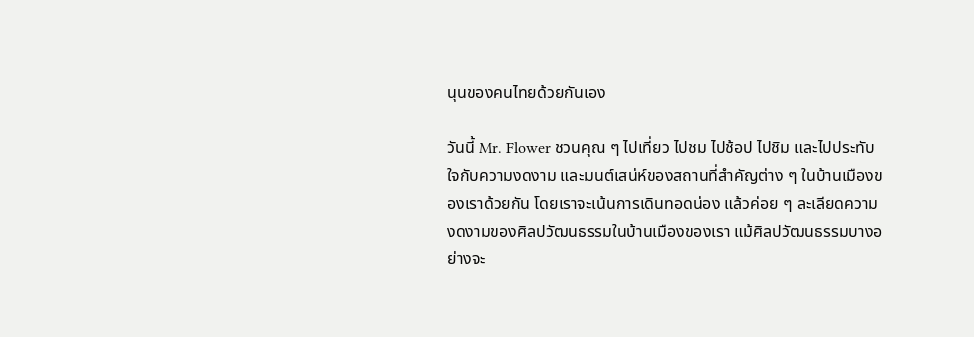นุนของคนไทยด้วยกันเอง

วันนี้ Mr. Flower ชวนคุณ ๆ ไปเที่ยว ไปชม ไปช้อป ไปชิม และไปประทับใจกับความงดงาม และมนต์เสน่ห์ของสถานที่สำคัญต่าง ๆ ในบ้านเมืองของเราด้วยกัน โดยเราจะเน้นการเดินทอดน่อง แล้วค่อย ๆ ละเลียดความงดงามของศิลปวัฒนธรรมในบ้านเมืองของเรา แม้ศิลปวัฒนธรรมบางอย่างจะ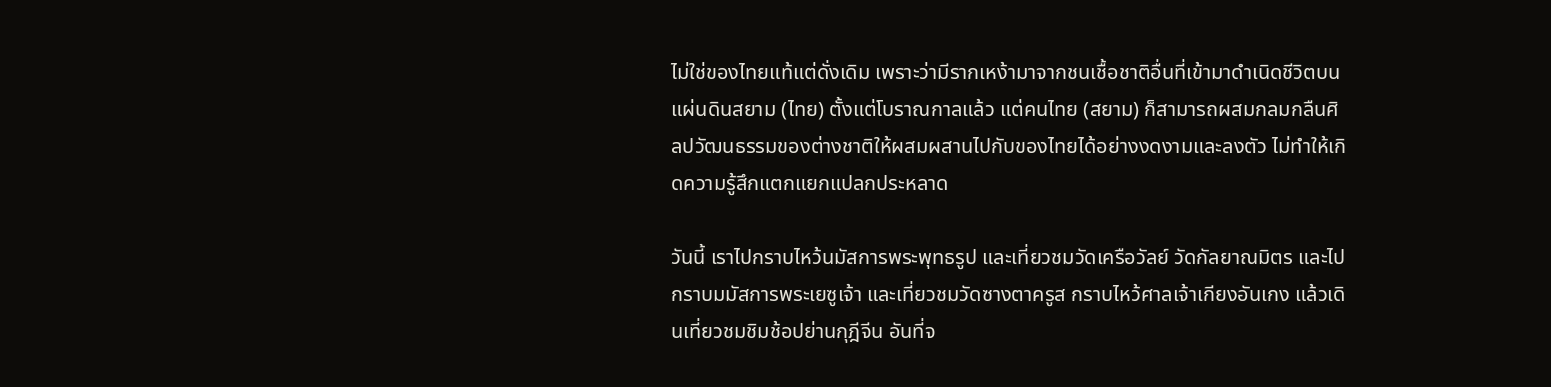ไม่ใช่ของไทยแท้แต่ดั่งเดิม เพราะว่ามีรากเหง้ามาจากชนเชื้อชาติอื่นที่เข้ามาดำเนิดชีวิตบนแผ่นดินสยาม (ไทย) ตั้งแต่โบราณกาลแล้ว แต่คนไทย (สยาม) ก็สามารถผสมกลมกลืนศิลปวัฒนธรรมของต่างชาติให้ผสมผสานไปกับของไทยได้อย่างงดงามและลงตัว ไม่ทำให้เกิดความรู้สึกแตกแยกแปลกประหลาด

วันนี้ เราไปกราบไหว้นมัสการพระพุทธรูป และเที่ยวชมวัดเครือวัลย์ วัดกัลยาณมิตร และไปกราบมมัสการพระเยซูเจ้า และเที่ยวชมวัดซางตาครูส กราบไหว้ศาลเจ้าเกียงอันเกง แล้วเดินเที่ยวชมชิมช้อปย่านกุฎีจีน อันที่จ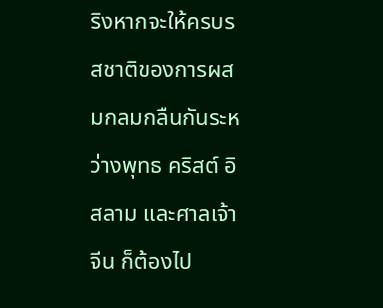ริงหากจะให้ครบรสชาติของการผสมกลมกลืนกันระหว่างพุทธ คริสต์ อิสลาม และศาลเจ้าจีน ก็ต้องไป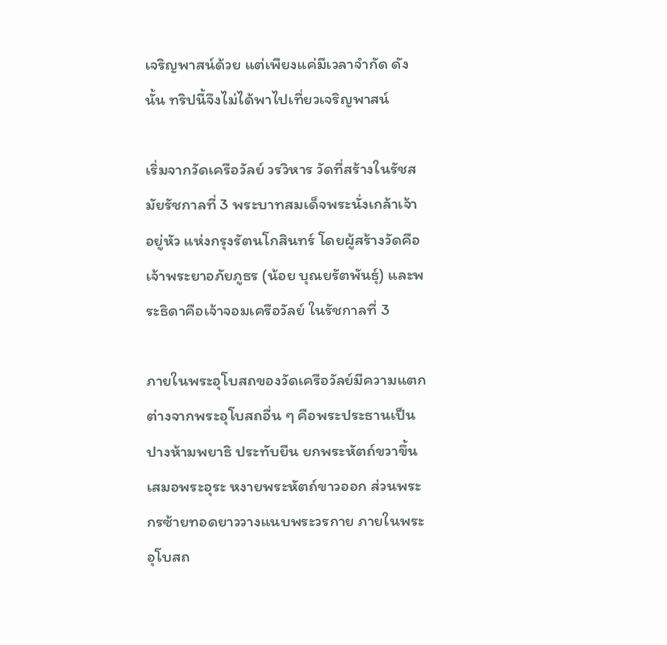เจริญพาสน์ด้วย แต่เพียงแค่มีเวลาจำกัด ดังนั้น ทริปนี้จึงไม่ได้พาไปเที่ยวเจริญพาสน์

เริ่มจากวัดเครือวัลย์ วรวิหาร วัดที่สร้างในรัชสมัยรัชกาลที่ 3 พระบาทสมเด็จพระนั่งเกล้าเจ้าอยู่หัว แห่งกรุงรัตนโกสินทร์ โดยผู้สร้างวัดคือเจ้าพระยาอภัยภูธร (น้อย บุณยรัตพันธุ์) และพระธิดาคือเจ้าจอมเครือวัลย์ ในรัชกาลที่ 3

ภายในพระอุโบสถของวัดเครือวัลย์มีความแตกต่างจากพระอุโบสถอื่น ๆ คือพระประธานเป็นปางห้ามพยาธิ ประทับยืน ยกพระหัตถ์ขวาขึ้นเสมอพระอุระ หงายพระหัตถ์ขาวออก ส่วนพระกรซ้ายทอดยาววางแนบพระวรกาย ภายในพระอุโบสถ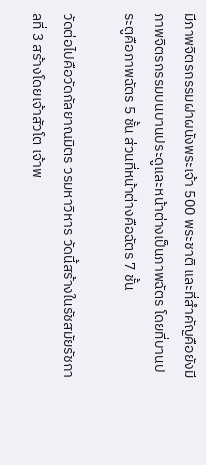มีภาพจิตรกรรมฝาผนังพระเจ้า 500 พระชาติ และที่สำคัญคือยังมีภาพจิตรกรรมบนบานประดูและหน้าต่างเป็นภาพฉัตร โดยที่บานประตูคือภาพฉัตร 5 ชั้น ส่วนที่หน้าต่างคือฉัตร 7 ชั้น

วัดต่อไปคือวัดกัลยาณมิตร วรมหาวิหาร วัดนี้สร้างในรัชสมัยรัชกาลที่ 3 สร้างโดยเจ้าสัวโต เจ้าพ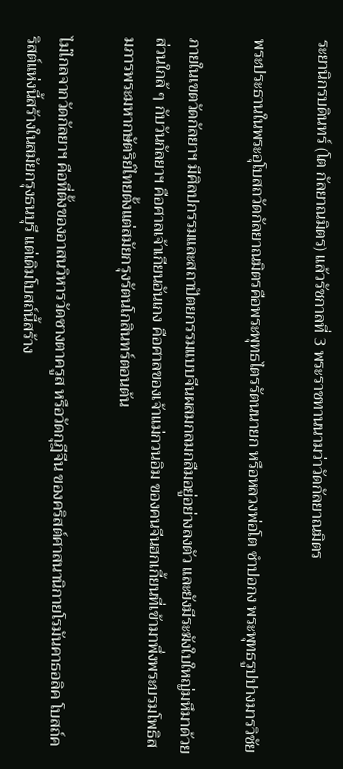ระยานิกรบดินทร์ (โต กัลยาณมิตร) แล้วรัชกาลที่ 3 พระราชทานนามว่าวัดกัลยาณมิตร

พระประธานในพระอุโบสถวัดกัลยาณมิตรคือพระพุทธไตรรัตนนายก หรือหลวงพ่อโต ซำปอกง พระพุทธรูปปางมารวิชัย

ภายในเขตวัดกัลยาฯ มีศิลปกรรมและสถาปัตยกรรมแบบจีนผสมกลมกลืมอยู่อย่างลงตัว และยังมีระฆังใบใหญ่มหึมาด้วย ส่วนใกล้ ๆ กับวันกัลยาฯ คือศาลเจ้าเกียนอันเกง คือศาลของเจ้าแม่กวนอิม ของคนจีนฮกเกี้ยนที่เข้ามาพึ่งพระบรมโพธิสมภารพระมหากษัตริย์ไทยตั้งแต่สมัยกรุงรัตนโกสินทร์ตอนต้น

ไม่ไกลจากวัดกัลยาฯ คือที่ตั้งของอาสนวิหารวัดซางตาครูส หรือวัดกุฎีจีน ของคริสต์ศาสนานิกายโรมันคาธอลิค โบสถ์คริสต์แห่งนี้สร้างในสมัยกรุงธนบุรี แต่เดิมโบสถ์นี้สร้าง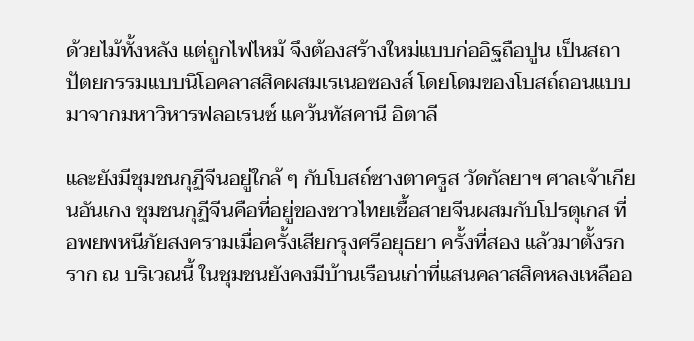ด้วยไม้ทั้งหลัง แต่ถูกไฟไหม้ จึงต้องสร้างใหม่แบบก่ออิฐถือปูน เป็นสถาปัตยกรรมแบบนิโอคลาสสิคผสมเรเนอซองส์ โดยโดมของโบสถ์ถอนแบบมาจากมหาวิหารฟลอเรนซ์ แคว้นทัสคานี อิตาลี

และยังมีชุมชนกุฏีจีนอยู่ใกล้ ๆ กับโบสถ์ซางตาครูส วัดกัลยาฯ ศาลเจ้าเกียนอันเกง ชุมชนกุฏีจีนคือที่อยู่ของชาวไทยเชื้อสายจีนผสมกับโปรตุเกส ที่อพยพหนีภัยสงครามเมื่อครั้งเสียกรุงศรีอยุธยา ครั้งที่สอง แล้วมาตั้งรกราก ณ บริเวณนี้ ในชุมชนยังคงมีบ้านเรือนเก่าที่แสนคลาสสิคหลงเหลืออ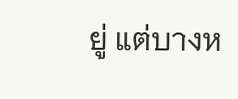ยู่ แต่บางห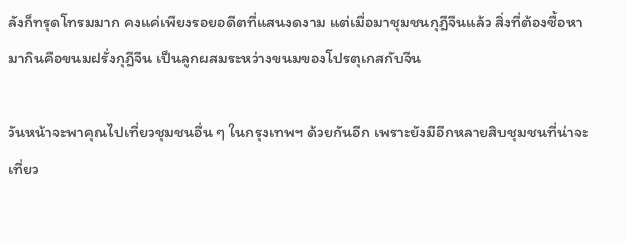ลังก็ทรุดโทรมมาก คงแค่เพียงรอยอดีตที่แสนงดงาม แต่เมื่อมาชุมชนกุฎีจีนแล้ว สิ่งที่ต้องซื้อหามากินคือขนมฝรั่งกุฎีจีน เป็นลูกผสมระหว่างขนมของโปรตุเกสกับจีน

วันหน้าจะพาคุณไปเที่ยวชุมชนอื่น ๆ ในกรุงเทพฯ ด้วยกันอีก เพราะยังมีอีกหลายสิบชุมชนที่น่าจะเที่ยว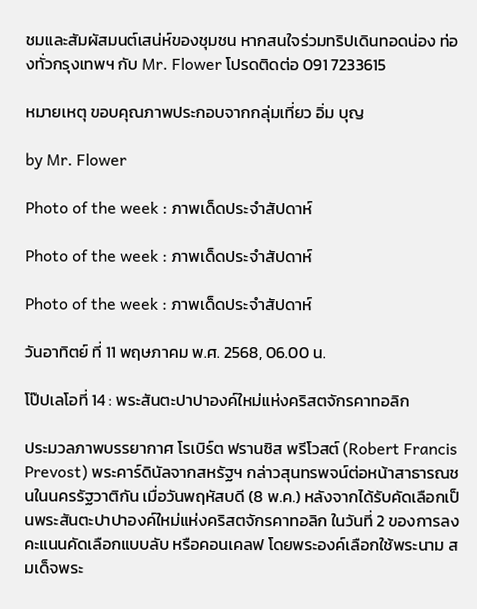ชมและสัมผัสมนต์เสน่ห์ของชุมชน หากสนใจร่วมทริปเดินทอดน่อง ท่องทั่วกรุงเทพฯ กับ Mr. Flower โปรดติดต่อ 091 7233615

หมายเหตุ ขอบคุณภาพประกอบจากกลุ่มเที่ยว อิ่ม บุญ

by Mr. Flower

Photo of the week : ภาพเด็ดประจำสัปดาห์

Photo of the week : ภาพเด็ดประจำสัปดาห์

Photo of the week : ภาพเด็ดประจำสัปดาห์

วันอาทิตย์ ที่ 11 พฤษภาคม พ.ศ. 2568, 06.00 น.

โป๊ปเลโอที่ 14 : พระสันตะปาปาองค์ใหม่แห่งคริสตจักรคาทอลิก

ประมวลภาพบรรยากาศ โรเบิร์ต ฟรานซิส พรีโวสต์ (Robert Francis Prevost) พระคาร์ดินัลจากสหรัฐฯ กล่าวสุนทรพจน์ต่อหน้าสาธารณชนในนครรัฐวาติกัน เมื่อวันพฤหัสบดี (8 พ.ค.) หลังจากได้รับคัดเลือกเป็นพระสันตะปาปาองค์ใหม่แห่งคริสตจักรคาทอลิก ในวันที่ 2 ของการลงคะแนนคัดเลือกแบบลับ หรือคอนเคลฟ โดยพระองค์เลือกใช้พระนาม สมเด็จพระ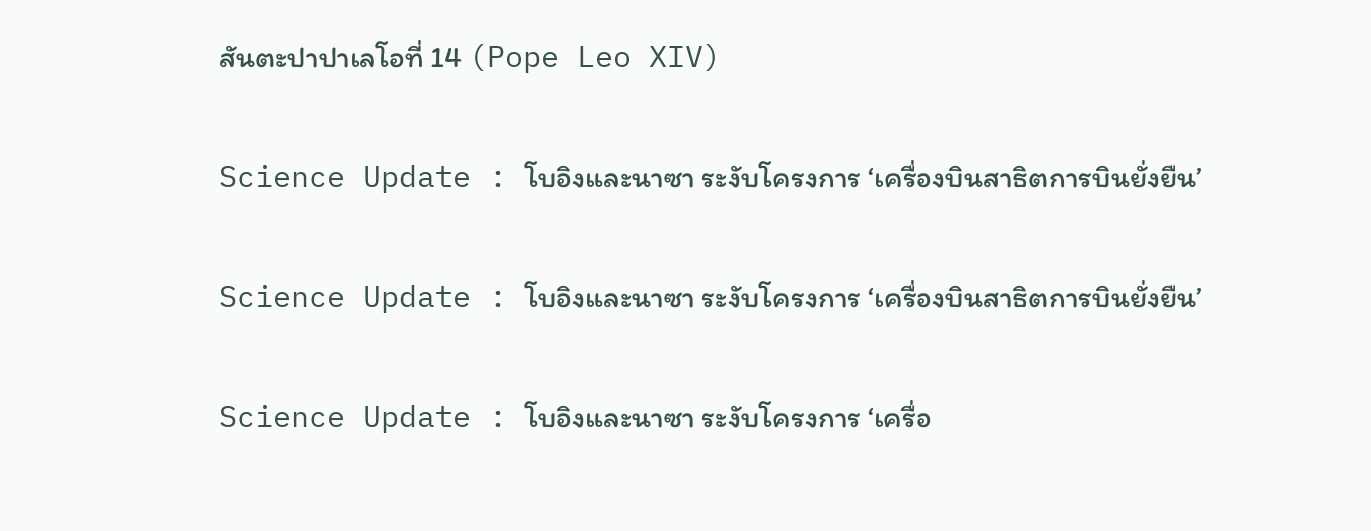สันตะปาปาเลโอที่ 14 (Pope Leo XIV)

Science Update : โบอิงและนาซา ระงับโครงการ ‘เครื่องบินสาธิตการบินยั่งยืน’

Science Update : โบอิงและนาซา ระงับโครงการ ‘เครื่องบินสาธิตการบินยั่งยืน’

Science Update : โบอิงและนาซา ระงับโครงการ ‘เครื่อ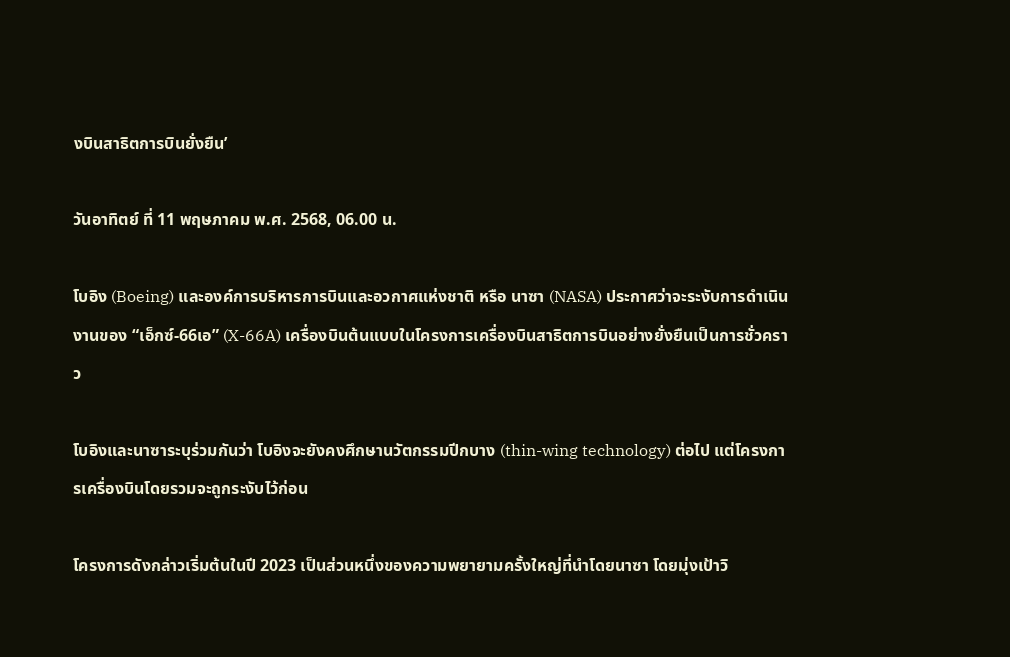งบินสาธิตการบินยั่งยืน’

วันอาทิตย์ ที่ 11 พฤษภาคม พ.ศ. 2568, 06.00 น.

โบอิง (Boeing) และองค์การบริหารการบินและอวกาศแห่งชาติ หรือ นาซา (NASA) ประกาศว่าจะระงับการดำเนินงานของ “เอ็กซ์-66เอ” (X-66A) เครื่องบินต้นแบบในโครงการเครื่องบินสาธิตการบินอย่างยั่งยืนเป็นการชั่วคราว

โบอิงและนาซาระบุร่วมกันว่า โบอิงจะยังคงศึกษานวัตกรรมปีกบาง (thin-wing technology) ต่อไป แต่โครงการเครื่องบินโดยรวมจะถูกระงับไว้ก่อน

โครงการดังกล่าวเริ่มต้นในปี 2023 เป็นส่วนหนึ่งของความพยายามครั้งใหญ่ที่นำโดยนาซา โดยมุ่งเป้าวิ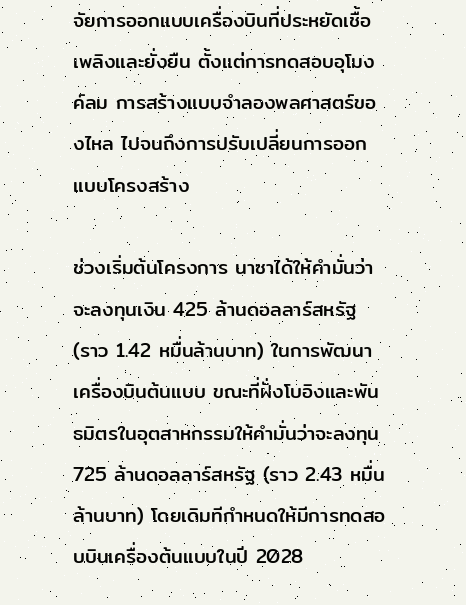จัยการออกแบบเครื่องบินที่ประหยัดเชื้อเพลิงและยั่งยืน ตั้งแต่การทดสอบอุโมงค์ลม การสร้างแบบจำลองพลศาสตร์ของไหล ไปจนถึงการปรับเปลี่ยนการออกแบบโครงสร้าง

ช่วงเริ่มต้นโครงการ นาซาได้ให้คำมั่นว่าจะลงทุนเงิน 425 ล้านดอลลาร์สหรัฐ (ราว 1.42 หมื่นล้านบาท) ในการพัฒนาเครื่องบินต้นแบบ ขณะที่ฝั่งโบอิงและพันธมิตรในอุตสาหกรรมให้คำมั่นว่าจะลงทุน 725 ล้านดอลลาร์สหรัฐ (ราว 2.43 หมื่นล้านบาท) โดยเดิมทีกำหนดให้มีการทดสอบบินเครื่องต้นแบบในปี 2028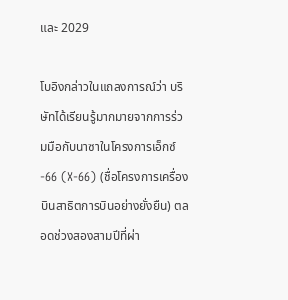และ 2029

โบอิงกล่าวในแถลงการณ์ว่า บริษัทได้เรียนรู้มากมายจากการร่วมมือกับนาซาในโครงการเอ็กซ์-66 (X-66) (ชื่อโครงการเครื่องบินสาธิตการบินอย่างยั่งยืน) ตลอดช่วงสองสามปีที่ผ่า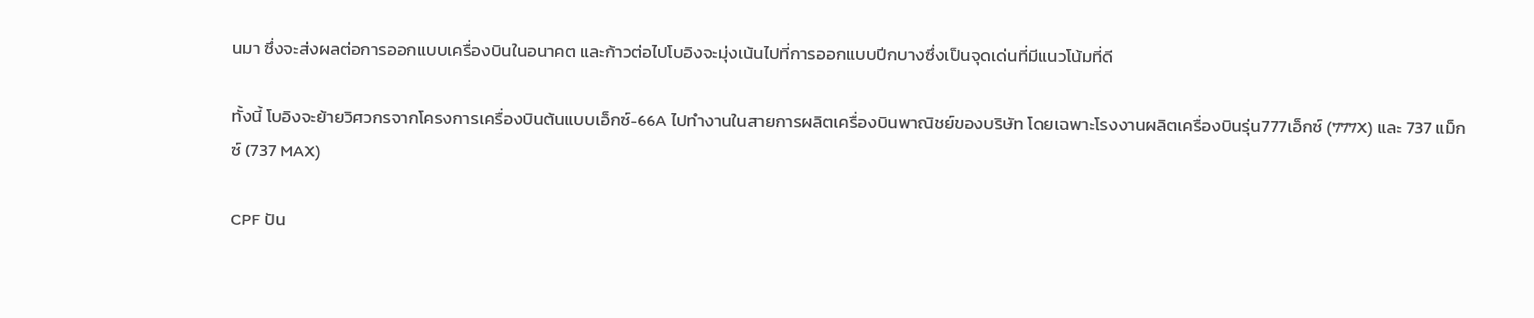นมา ซึ่งจะส่งผลต่อการออกแบบเครื่องบินในอนาคต และก้าวต่อไปโบอิงจะมุ่งเน้นไปที่การออกแบบปีกบางซึ่งเป็นจุดเด่นที่มีแนวโน้มที่ดี

ทั้งนี้ โบอิงจะย้ายวิศวกรจากโครงการเครื่องบินต้นแบบเอ็กซ์-66A ไปทำงานในสายการผลิตเครื่องบินพาณิชย์ของบริษัท โดยเฉพาะโรงงานผลิตเครื่องบินรุ่น777เอ็กซ์ (777X) และ 737 แม็กซ์ (737 MAX)

CPF ปัน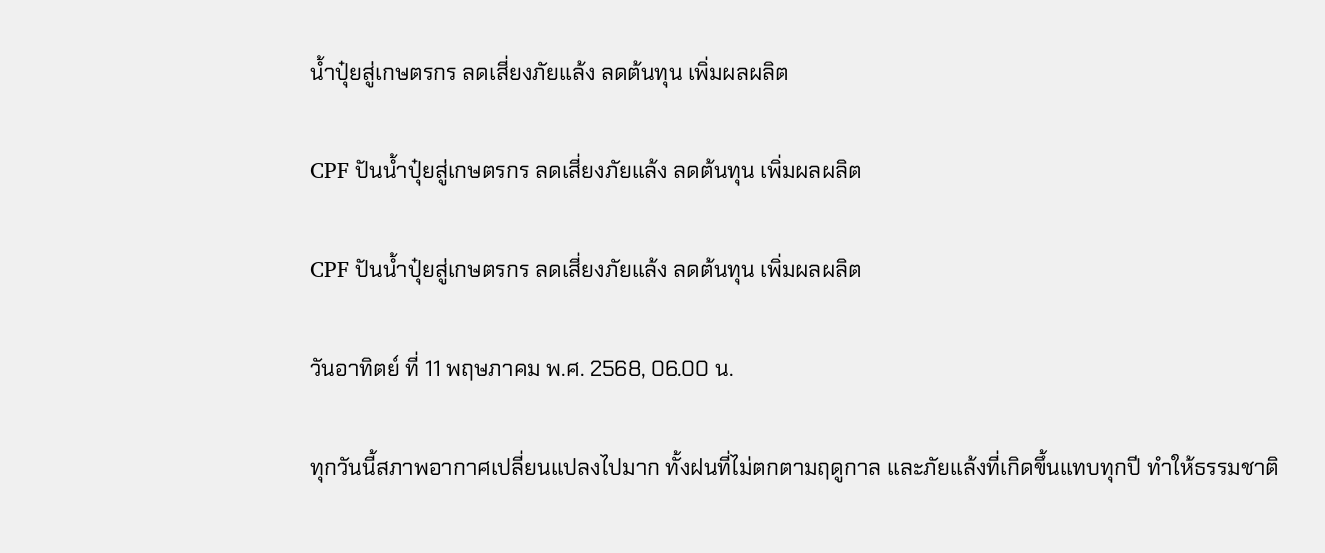น้ำปุ๋ยสู่เกษตรกร ลดเสี่ยงภัยแล้ง ลดต้นทุน เพิ่มผลผลิต

CPF ปันน้ำปุ๋ยสู่เกษตรกร ลดเสี่ยงภัยแล้ง ลดต้นทุน เพิ่มผลผลิต

CPF ปันน้ำปุ๋ยสู่เกษตรกร ลดเสี่ยงภัยแล้ง ลดต้นทุน เพิ่มผลผลิต

วันอาทิตย์ ที่ 11 พฤษภาคม พ.ศ. 2568, 06.00 น.

ทุกวันนี้สภาพอากาศเปลี่ยนแปลงไปมาก ทั้งฝนที่ไม่ตกตามฤดูกาล และภัยแล้งที่เกิดขึ้นแทบทุกปี ทำให้ธรรมชาติ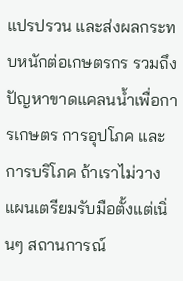แปรปรวน และส่งผลกระทบหนักต่อเกษตรกร รวมถึงปัญหาขาดแคลนน้ำเพื่อการเกษตร การอุปโภค และการบริโภค ถ้าเราไม่วางแผนเตรียมรับมือตั้งแต่เนิ่นๆ สถานการณ์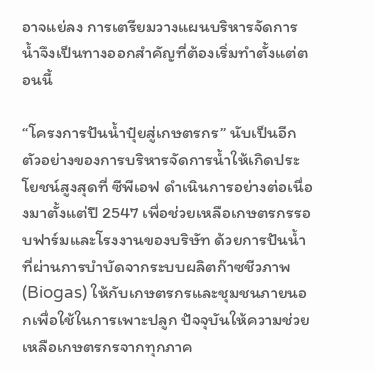อาจแย่ลง การเตรียมวางแผนบริหารจัดการน้ำจึงเป็นทางออกสำคัญที่ต้องเริ่มทำตั้งแต่ตอนนี้

“โครงการปันน้ำปุ๋ยสู่เกษตรกร” นับเป็นอีกตัวอย่างของการบริหารจัดการน้ำให้เกิดประโยชน์สูงสุดที่ ซีพีเอฟ ดำเนินการอย่างต่อเนื่องมาตั้งแต่ปี 2547 เพื่อช่วยเหลือเกษตรกรรอบฟาร์มและโรงงานของบริษัท ด้วยการปันน้ำที่ผ่านการบำบัดจากระบบผลิตก๊าซชีวภาพ (Biogas) ให้กับเกษตรกรและชุมชนภายนอกเพื่อใช้ในการเพาะปลูก ปัจจุบันให้ความช่วยเหลือเกษตรกรจากทุกภาค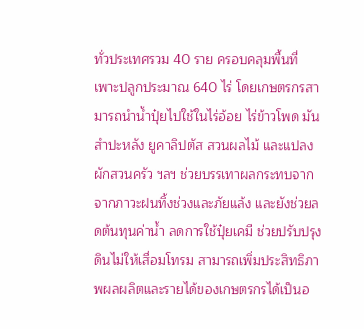ทั่วประเทศรวม 40 ราย ครอบคลุมพื้นที่เพาะปลูกประมาณ 640 ไร่ โดยเกษตรกรสามารถนำน้ำปุ๋ยไปใช้ในไร่อ้อย ไร่ข้าวโพด มันสำปะหลัง ยูคาลิปตัส สวนผลไม้ และแปลงผักสวนครัว ฯลฯ ช่วยบรรเทาผลกระทบจากจากภาวะฝนทิ้งช่วงและภัยแล้ง และยังช่วยลดต้นทุนค่าน้ำ ลดการใช้ปุ๋ยเคมี ช่วยปรับปรุงดินไม่ให้เสื่อมโทรม สามารถเพิ่มประสิทธิภาพผลผลิตและรายได้ของเกษตรกรได้เป็นอ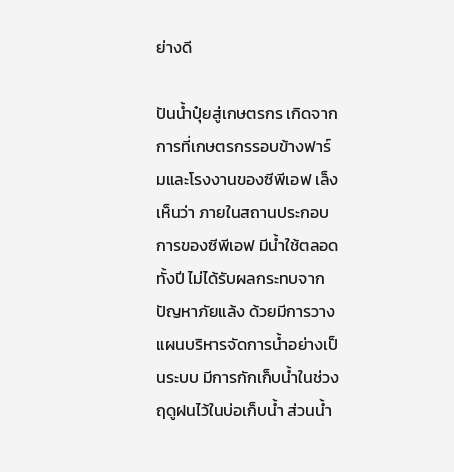ย่างดี

ปันน้ำปุ๋ยสู่เกษตรกร เกิดจากการที่เกษตรกรรอบข้างฟาร์มและโรงงานของซีพีเอฟ เล็งเห็นว่า ภายในสถานประกอบการของซีพีเอฟ มีน้ำใช้ตลอดทั้งปี ไม่ได้รับผลกระทบจากปัญหาภัยแล้ง ด้วยมีการวางแผนบริหารจัดการน้ำอย่างเป็นระบบ มีการกักเก็บน้ำในช่วงฤดูฝนไว้ในบ่อเก็บน้ำ ส่วนน้ำ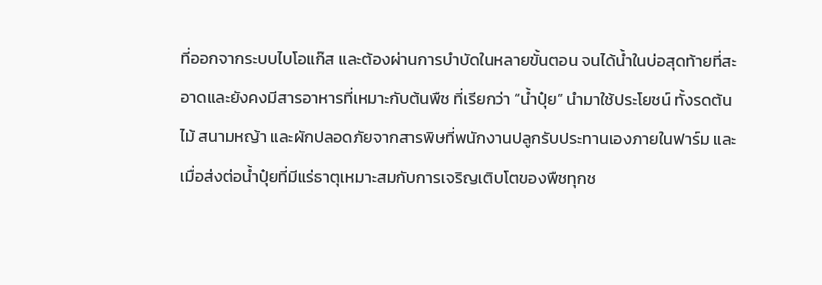ที่ออกจากระบบไบโอแก๊ส และต้องผ่านการบำบัดในหลายขั้นตอน จนได้น้ำในบ่อสุดท้ายที่สะอาดและยังคงมีสารอาหารที่เหมาะกับต้นพืช ที่เรียกว่า “น้ำปุ๋ย” นำมาใช้ประโยชน์ ทั้งรดต้นไม้ สนามหญ้า และผักปลอดภัยจากสารพิษที่พนักงานปลูกรับประทานเองภายในฟาร์ม และเมื่อส่งต่อน้ำปุ๋ยที่มีแร่ธาตุเหมาะสมกับการเจริญเติบโตของพืชทุกช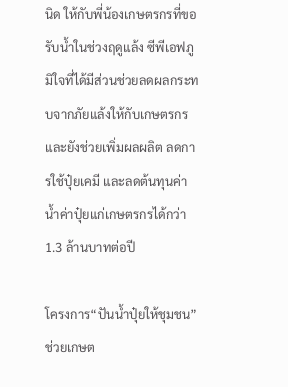นิด ให้กับพี่น้องเกษตรกรที่ขอรับน้ำในช่วงฤดูแล้ง ซีพีเอฟภูมิใจที่ได้มีส่วนช่วยลดผลกระทบจากภัยแล้งให้กับเกษตรกร และยังช่วยเพิ่มผลผลิต ลดการใช้ปุ๋ยเคมี และลดต้นทุนค่าน้ำค่าปุ๋ยแก่เกษตรกรได้กว่า 1.3 ล้านบาทต่อปี

โครงการ“ปันน้ำปุ๋ยให้ชุมชน” ช่วยเกษต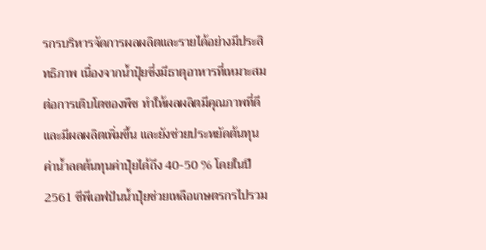รกรบริหารจัดการผลผลิตและรายได้อย่างมีประสิทธิภาพ เนื่องจากน้ำปุ๋ยซึ่งมีธาตุอาหารที่เหมาะสมต่อการเติบโตของพืช ทำให้ผลผลิตมีคุณภาพที่ดีและมีผลผลิตเพิ่มขึ้น และยังช่วยประหยัดต้นทุนค่าน้ำลดต้นทุนค่าปุ๋ยได้ถึง 40-50 % โดยในปี 2561 ซีพีเอฟปันน้ำปุ๋ยช่วยเหลือเกษตรกรไปรวม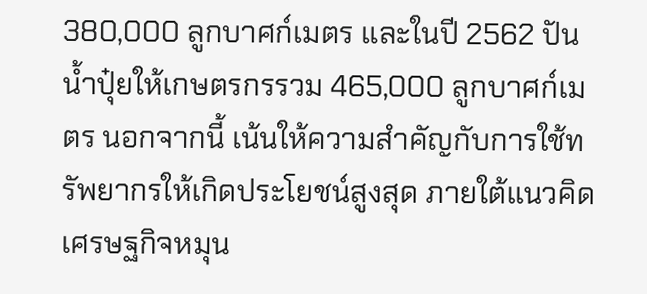380,000 ลูกบาศก์เมตร และในปี 2562 ปันน้ำปุ๋ยให้เกษตรกรรวม 465,000 ลูกบาศก์เมตร นอกจากนี้ เน้นให้ความสำคัญกับการใช้ทรัพยากรให้เกิดประโยชน์สูงสุด ภายใต้แนวคิดเศรษฐกิจหมุน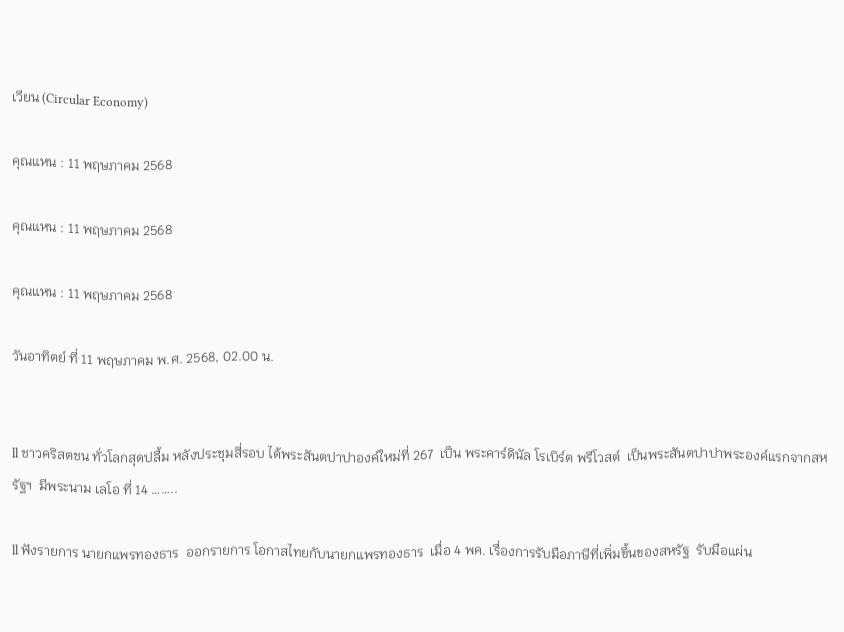เวียน (Circular Economy)

คุณแหน : 11 พฤษภาคม 2568

คุณแหน : 11 พฤษภาคม 2568

คุณแหน : 11 พฤษภาคม 2568

วันอาทิตย์ ที่ 11 พฤษภาคม พ.ศ. 2568, 02.00 น.


ll ชาวคริสตชน ทั่วโลกสุดปลื้ม หลังประชุมสี่รอบ ได้พระสันตปาปาองค์ใหม่ที่ 267  เป็น พระคาร์ดินัล โรเบิร์ต พรีโวสต์  เป็นพระสันตปาปาพระองค์แรกจากสหรัฐฯ  มีพระนาม เลโอ ที่ 14 ……..

ll ฟังรายการ นายกแพรทองธาร  ออกรายการ โอกาสไทยกับนายกแพรทองธาร  เมื่อ 4 พค. เรื่องการรับมือภาษีที่เพิ่มขึ้นของสหรัฐ  รับมือแผ่น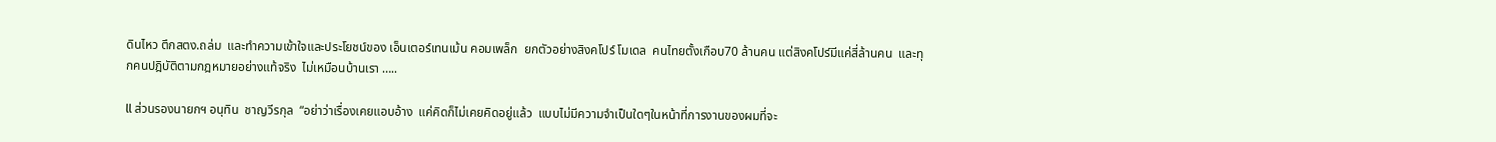ดินไหว ตึกสตง.ถล่ม  และทำความเข้าใจและประโยชน์ของ เอ็นเตอร์เทนเม้น คอมเพล็ก  ยกตัวอย่างสิงคโปร์ โมเดล  คนไทยตั้งเกือบ70 ล้านคน แต่สิงคโปร์มีแค่สี่ล้านคน  และทุกคนปฎิบัติตามกฎหมายอย่างแท้จริง  ไม่เหมือนบ้านเรา …..

ll ส่วนรองนายกฯ อนุทิน  ชาญวีรกุล  “อย่าว่าเรื่องเคยแอบอ้าง  แค่คิดก็ไม่เคยคิดอยู่แล้ว  แบบไม่มีความจำเป็นใดๆในหน้าที่การงานของผมที่จะ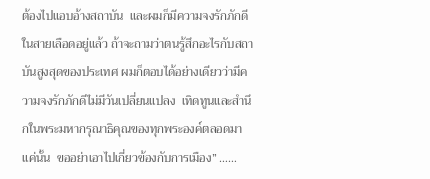ต้องไปแอบอ้างสถาบัน  และผมก็มีความจงรักภักดีในสายเลือดอยู่แล้ว ถ้าจะถามว่าตนรู้สึกอะไรกับสถาบันสูงสุดของประเทศ ผมก็ตอบได้อย่างเดียวว่ามีความจงรักภักดีไม่มีวันเปลี่ยนแปลง  เทิดทูนและสำนึกในพระมหากรุณาธิคุณของทุกพระองค์ตลอดมาแค่นั้น  ขออย่าเอาไปเกี่ยวข้องกับการเมือง” ……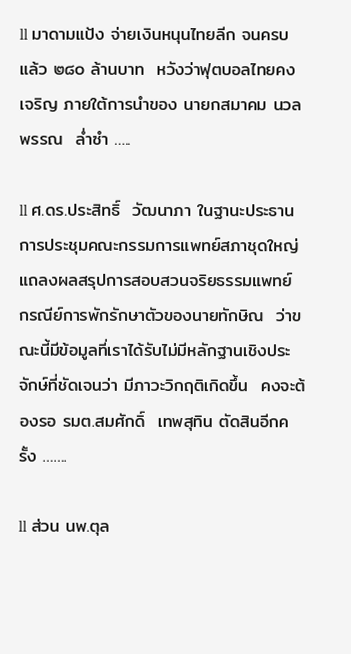ll มาดามแป้ง จ่ายเงินหนุนไทยลีก จนครบแล้ว ๒๘๐ ล้านบาท  หวังว่าฟุตบอลไทยคงเจริญ ภายใต้การนำของ นายกสมาคม นวลพรรณ  ล่ำซำ …..

ll ศ.ดร.ประสิทธิ์  วัฒนาภา ในฐานะประธานการประชุมคณะกรรมการแพทย์สภาชุดใหญ่  แถลงผลสรุปการสอบสวนจริยธรรมแพทย์  กรณีย์การพักรักษาตัวของนายทักษิณ  ว่าขณะนี้มีข้อมูลที่เราได้รับไม่มีหลักฐานเชิงประจักษ์ที่ชัดเจนว่า มีภาวะวิกฤติเกิดขึ้น  คงจะต้องรอ รมต.สมศักดิ์  เทพสุทิน ตัดสินอีกครั้ง …….

ll ส่วน นพ.ตุล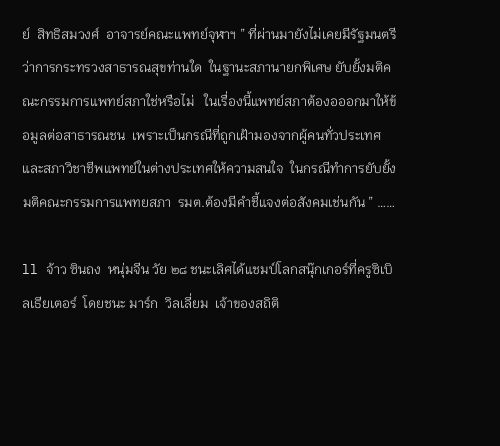ย์  สิทธิสมวงศ์  อาจารย์คณะแพทย์จุฬาฯ ” ที่ผ่านมายังไม่เคยมีรัฐมนตรีว่าการกระทรวงสาธารณสุขท่านใด  ในฐานะสภานายกพิเศษ ยับยั้งมติคณะกรรมการแพทย์สภาใช่หรือไม่   ในเรื่องนี้แพทย์สภาต้องอออกมาให้ข้อมูลต่อสาธารณชน  เพราะเป็นกรณีที่ถูกเฝ้ามองจากผู้คนทั่วประเทศ และสภาวิชาชีพแพทย์ในต่างประเทศให้ความสนใจ  ในกรณีทำการยับยั้งมติคณะกรรมการแพทยสภา  รมต.ต้องมีคำชี้แจงต่อสังคมเช่นกัน ” ……

ll จ้าว ซินถง  หนุ่มจีน วัย ๒๘ ชนะเลิศได้แชมป์โลกสนุ๊กเกอร์ที่ครูซิเบิลเธียเตอร์  โดยชนะ มาร์ก  วิลเลี่ยม  เจ้าของสถิติ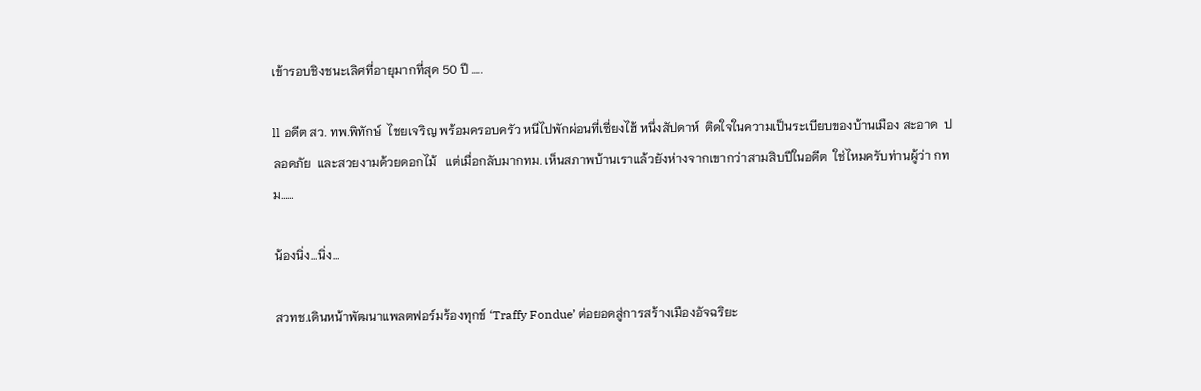เข้ารอบชิงชนะเลิศที่อายุมากที่สุด 50 ปี …..

ll อดีต สว. ทพ.พิทักษ์  ไชยเจริญ พร้อมครอบครัว หนีไปพักผ่อนที่เซี่ยงไฮ้ หนึ่งสัปดาห์  ติดใจในความเป็นระเบียบของบ้านเมือง สะอาด  ปลอดภัย  และสวยงามด้วยดอกไม้   แต่เมื่อกลับมากทม. เห็นสภาพบ้านเราแล้วยังห่างจากเขากว่าสามสิบปีในอดีต  ใช่ไหมครับท่านผู้ว่า กทม……

น้องนิ่ง…นิ่ง…

สวทช.เดินหน้าพัฒนาแพลตฟอร์มร้องทุกข์ ‘Traffy Fondue’ ต่อยอดสู่การสร้างเมืองอัจฉริยะ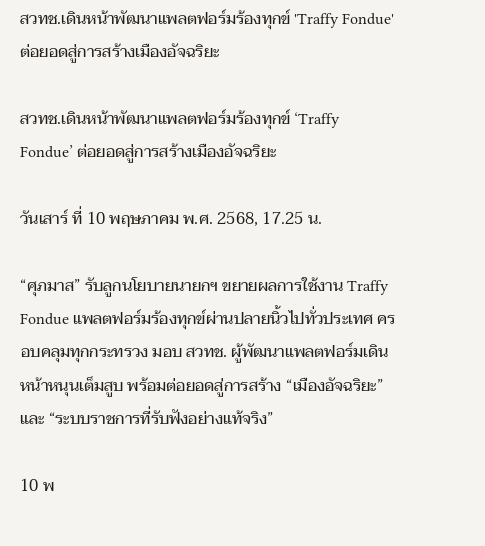สวทช.เดินหน้าพัฒนาแพลตฟอร์มร้องทุกข์ 'Traffy Fondue' ต่อยอดสู่การสร้างเมืองอัจฉริยะ

สวทช.เดินหน้าพัฒนาแพลตฟอร์มร้องทุกข์ ‘Traffy Fondue’ ต่อยอดสู่การสร้างเมืองอัจฉริยะ

วันเสาร์ ที่ 10 พฤษภาคม พ.ศ. 2568, 17.25 น.

“ศุภมาส” รับลูกนโยบายนายกฯ ขยายผลการใช้งาน Traffy Fondue แพลตฟอร์มร้องทุกข์ผ่านปลายนิ้วไปทั่วประเทศ ครอบคลุมทุกกระทรวง มอบ สวทช. ผู้พัฒนาแพลตฟอร์มเดินหน้าหนุนเต็มสูบ พร้อมต่อยอดสู่การสร้าง “เมืองอัจฉริยะ” และ “ระบบราชการที่รับฟังอย่างแท้จริง”

10 พ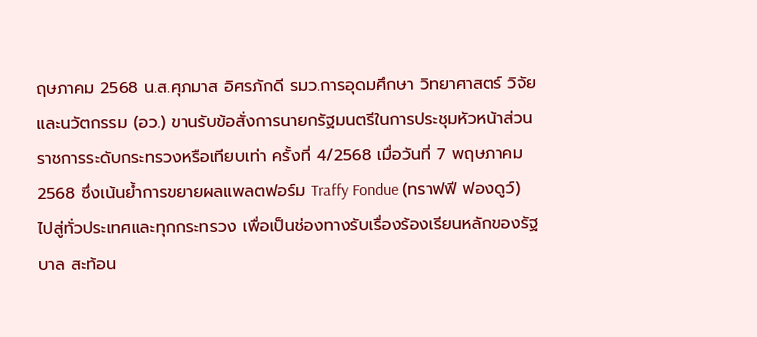ฤษภาคม 2568 น.ส.ศุภมาส อิศรภักดี รมว.การอุดมศึกษา วิทยาศาสตร์ วิจัยและนวัตกรรม (อว.) ขานรับข้อสั่งการนายกรัฐมนตรีในการประชุมหัวหน้าส่วนราชการระดับกระทรวงหรือเทียบเท่า ครั้งที่ 4/2568 เมื่อวันที่ 7 พฤษภาคม 2568 ซึ่งเน้นย้ำการขยายผลแพลตฟอร์ม Traffy Fondue (ทราฟฟี ฟองดูว์) ไปสู่ทั่วประเทศและทุกกระทรวง เพื่อเป็นช่องทางรับเรื่องร้องเรียนหลักของรัฐบาล สะท้อน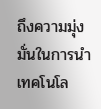ถึงความมุ่งมั่นในการนำเทคโนโล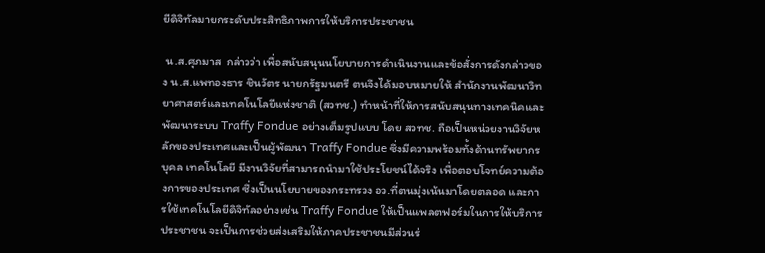ยีดิจิทัลมายกระดับประสิทธิภาพการให้บริการประชาชน

 น.ส.ศุภมาส  กล่าวว่า เพื่อสนับสนุนนโยบายการดำเนินงานและข้อสั่งการดังกล่าวของ น.ส.แพทองธาร ชินวัตร นายกรัฐมนตรี ตนจึงได้มอบหมายให้ สำนักงานพัฒนาวิทยาศาสตร์และเทคโนโลยีแห่งชาติ (สวทช.) ทำหน้าที่ให้การสนับสนุนทางเทคนิคและพัฒนาระบบ Traffy Fondue อย่างเต็มรูปแบบ โดย สวทช. ถือเป็นหน่วยงานวิจัยหลักของประเทศและเป็นผู้พัฒนา Traffy Fondue ซึ่งมีความพร้อมทั้งด้านทรัพยากรบุคล เทคโนโลยี มีงานวิจัยที่สามารถนำมาใช้ประโยชน์ได้จริง เพื่อตอบโจทย์ความต้องการของประเทศ ซึ่งเป็นนโยบายของกระทรวง อว.ที่ตนมุ่งเน้นมาโดยตลอด และการใช้เทคโนโลยีดิจิทัลอย่างเช่น Traffy Fondue ให้เป็นแพลตฟอร์มในการให้บริการประชาชน จะเป็นการช่วยส่งเสริมให้ภาคประชาชนมีส่วนร่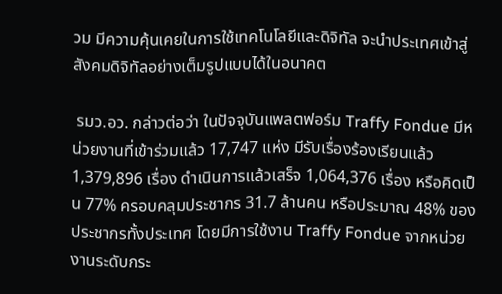วม มีความคุ้นเคยในการใช้เทคโนโลยีและดิจิทัล จะนำประเทศเข้าสู่สังคมดิจิทัลอย่างเต็มรูปแบบได้ในอนาคต

 รมว.อว. กล่าวต่อว่า ในปัจจุบันแพลตฟอร์ม Traffy Fondue มีหน่วยงานที่เข้าร่วมแล้ว 17,747 แห่ง มีรับเรื่องร้องเรียนแล้ว 1,379,896 เรื่อง ดำเนินการแล้วเสร็จ 1,064,376 เรื่อง หรือคิดเป็น 77% ครอบคลุมประชากร 31.7 ล้านคน หรือประมาณ 48% ของประชากรทั้งประเทศ โดยมีการใช้งาน Traffy Fondue จากหน่วยงานระดับกระ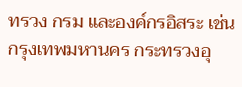ทรวง กรม และองค์กรอิสระ เช่น กรุงเทพมหานคร กระทรวงอุ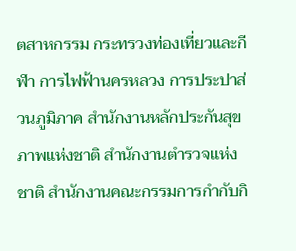ตสาหกรรม กระทรวงท่องเที่ยวและกีฬา การไฟฟ้านครหลวง การประปาส่วนภูมิภาค สำนักงานหลักประกันสุขภาพแห่งชาติ สำนักงานตำรวจแห่งชาติ สำนักงานคณะกรรมการกำกับกิ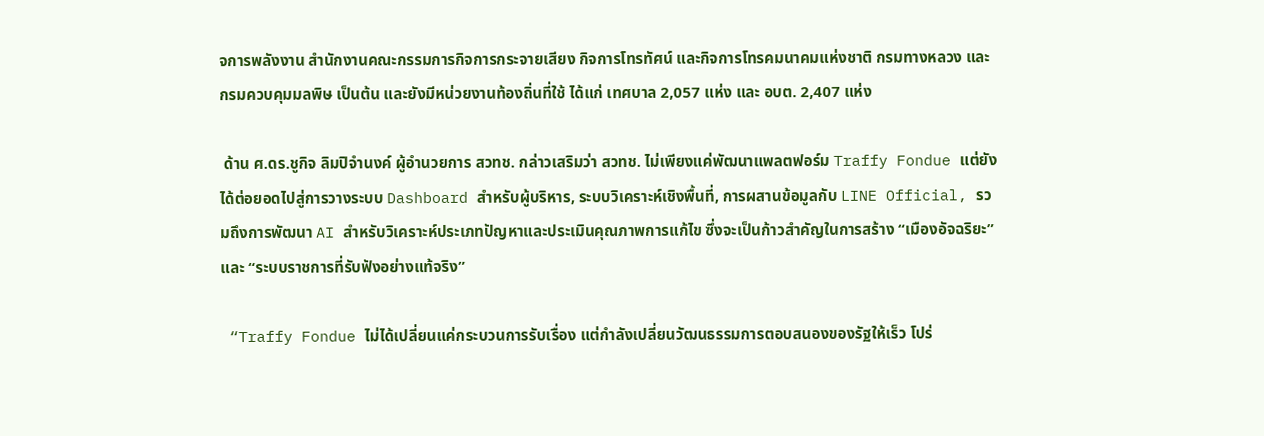จการพลังงาน สำนักงานคณะกรรมการกิจการกระจายเสียง กิจการโทรทัศน์ และกิจการโทรคมนาคมแห่งชาติ กรมทางหลวง และ กรมควบคุมมลพิษ เป็นต้น และยังมีหน่วยงานท้องถิ่นที่ใช้ ได้แก่ เทศบาล 2,057 แห่ง และ อบต. 2,407 แห่ง

 ด้าน ศ.ดร.ชูกิจ ลิมปิจำนงค์ ผู้อำนวยการ สวทช. กล่าวเสริมว่า สวทช. ไม่เพียงแค่พัฒนาแพลตฟอร์ม Traffy Fondue แต่ยังได้ต่อยอดไปสู่การวางระบบ Dashboard สำหรับผู้บริหาร, ระบบวิเคราะห์เชิงพื้นที่, การผสานข้อมูลกับ LINE Official, รวมถึงการพัฒนา AI สำหรับวิเคราะห์ประเภทปัญหาและประเมินคุณภาพการแก้ไข ซึ่งจะเป็นก้าวสำคัญในการสร้าง “เมืองอัจฉริยะ” และ “ระบบราชการที่รับฟังอย่างแท้จริง”

 “Traffy Fondue ไม่ได้เปลี่ยนแค่กระบวนการรับเรื่อง แต่กำลังเปลี่ยนวัฒนธรรมการตอบสนองของรัฐให้เร็ว โปร่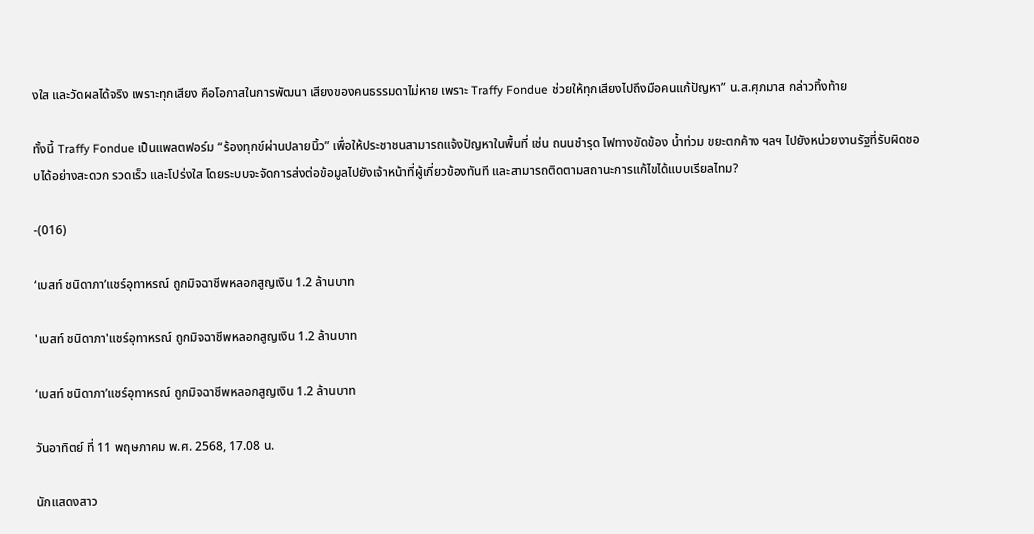งใส และวัดผลได้จริง เพราะทุกเสียง คือโอกาสในการพัฒนา เสียงของคนธรรมดาไม่หาย เพราะ Traffy Fondue ช่วยให้ทุกเสียงไปถึงมือคนแก้ปัญหา” น.ส.ศุภมาส กล่าวทิ้งท้าย

ทั้งนี้ Traffy Fondue เป็นแพลตฟอร์ม “ร้องทุกข์ผ่านปลายนิ้ว” เพื่อให้ประชาชนสามารถแจ้งปัญหาในพื้นที่ เช่น ถนนชำรุด ไฟทางขัดข้อง น้ำท่วม ขยะตกค้าง ฯลฯ ไปยังหน่วยงานรัฐที่รับผิดชอบได้อย่างสะดวก รวดเร็ว และโปร่งใส โดยระบบจะจัดการส่งต่อข้อมูลไปยังเจ้าหน้าที่ผู้เกี่ยวข้องทันที และสามารถติดตามสถานะการแก้ไขได้แบบเรียลไทม?

-(016)

‘เบสท์ ชนิดาภา’แชร์อุทาหรณ์ ถูกมิจฉาชีพหลอกสูญเงิน 1.2 ล้านบาท

'เบสท์ ชนิดาภา'แชร์อุทาหรณ์ ถูกมิจฉาชีพหลอกสูญเงิน 1.2 ล้านบาท

‘เบสท์ ชนิดาภา’แชร์อุทาหรณ์ ถูกมิจฉาชีพหลอกสูญเงิน 1.2 ล้านบาท

วันอาทิตย์ ที่ 11 พฤษภาคม พ.ศ. 2568, 17.08 น.

นักแสดงสาว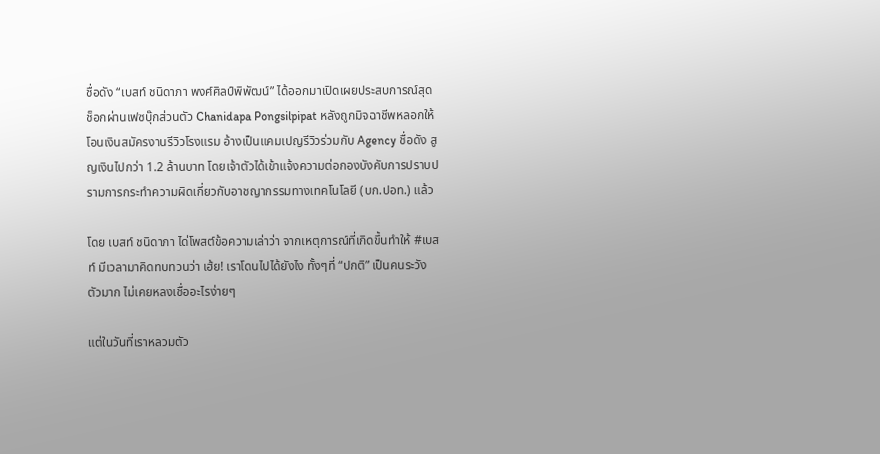ชื่อดัง “เบสท์ ชนิดาภา พงศ์ศิลป์พิพัฒน์” ได้ออกมาเปิดเผยประสบการณ์สุดช็อกผ่านเฟซบุ๊กส่วนตัว Chanidapa Pongsilpipat หลังถูกมิจฉาชีพหลอกให้โอนเงินสมัครงานรีวิวโรงแรม อ้างเป็นแคมเปญรีวิวร่วมกับ Agency ชื่อดัง สูญเงินไปกว่า 1.2 ล้านบาท โดยเจ้าตัวได้เข้าแจ้งความต่อกองบังคับการปราบปรามการกระทำความผิดเกี่ยวกับอาชญากรรมทางเทคโนโลยี (บก.ปอท.) แล้ว

โดย เบสท์ ชนิดาภา ได่โพสต์ข้อความเล่าว่า จากเหตุการณ์ที่เกิดขึ้นทำให้ #เบสท์ มีเวลามาคิดทบทวนว่า เฮ้ย! เราโดนไปได้ยังไง ทั้งๆที่ “ปกติ” เป็นคนระวังตัวมาก ไม่เคยหลงเชื่ออะไรง่ายๆ

แต่ในวันที่เราหลวมตัว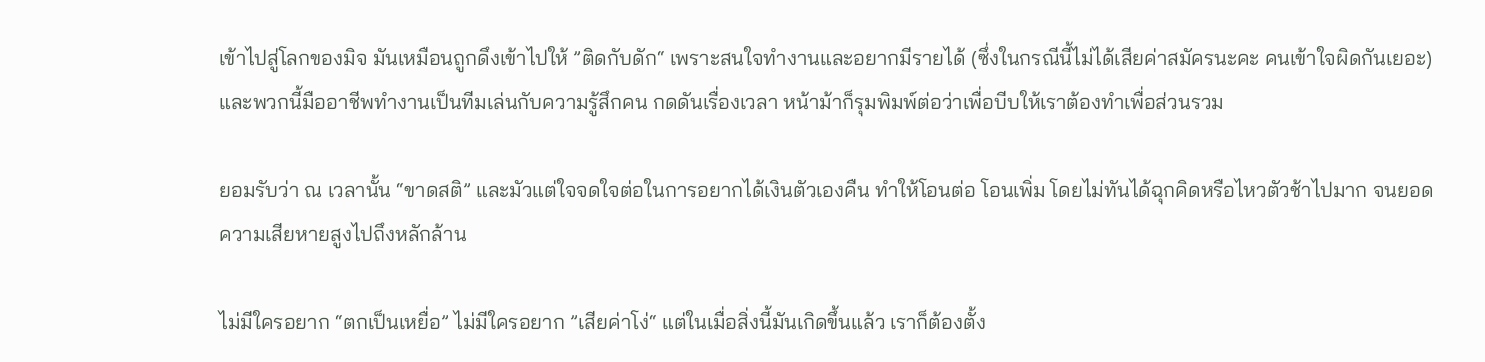เข้าไปสู่โลกของมิจ มันเหมือนถูกดึงเข้าไปให้ ”ติดกับดัก“ เพราะสนใจทำงานและอยากมีรายได้ (ซึ่งในกรณีนี้ไม่ได้เสียค่าสมัครนะคะ คนเข้าใจผิดกันเยอะ) และพวกนี้มืออาชีพทำงานเป็นทีมเล่นกับความรู้สึกคน กดดันเรื่องเวลา หน้าม้าก็รุมพิมพ์ต่อว่าเพื่อบีบให้เราต้องทำเพื่อส่วนรวม

ยอมรับว่า ณ เวลานั้น “ขาดสติ” และมัวแต่ใจจดใจต่อในการอยากได้เงินตัวเองคืน ทำให้โอนต่อ โอนเพิ่ม โดยไม่ทันได้ฉุกคิดหรือไหวตัวช้าไปมาก จนยอดความเสียหายสูงไปถึงหลักล้าน

ไม่มีใครอยาก “ตกเป็นเหยื่อ” ไม่มีใครอยาก ”เสียค่าโง่“ แต่ในเมื่อสิ่งนี้มันเกิดขึ้นแล้ว เราก็ต้องตั้ง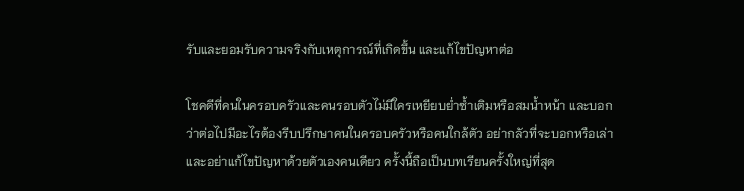รับและยอมรับความจริงกับเหตุการณ์ที่เกิดขึ้น และแก้ไขปัญหาต่อ

โชคดีที่คนในครอบครัวและคนรอบตัวไม่มีใครเหยียบย่ำซ้ำเติมหรือสมน้ำหน้า และบอกว่าต่อไปมีอะไรต้องรีบปรึกษาคนในครอบครัวหรือคนใกล้ตัว อย่ากลัวที่จะบอกหรือเล่า และอย่าแก้ไขปัญหาด้วยตัวเองคนเดียว ครั้งนี้ถือเป็นบทเรียนครั้งใหญ่ที่สุด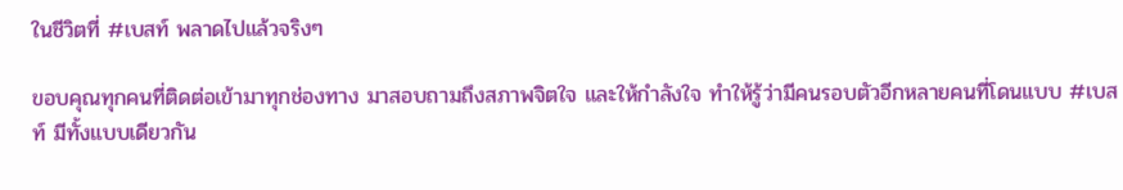ในชีวิตที่ #เบสท์ พลาดไปแล้วจริงๆ

ขอบคุณทุกคนที่ติดต่อเข้ามาทุกช่องทาง มาสอบถามถึงสภาพจิตใจ และให้กำลังใจ ทำให้รู้ว่ามีคนรอบตัวอีกหลายคนที่โดนแบบ #เบสท์ มีทั้งแบบเดียวกัน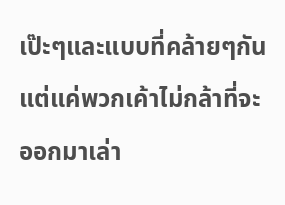เป๊ะๆและแบบที่คล้ายๆกัน แต่แค่พวกเค้าไม่กล้าที่จะออกมาเล่า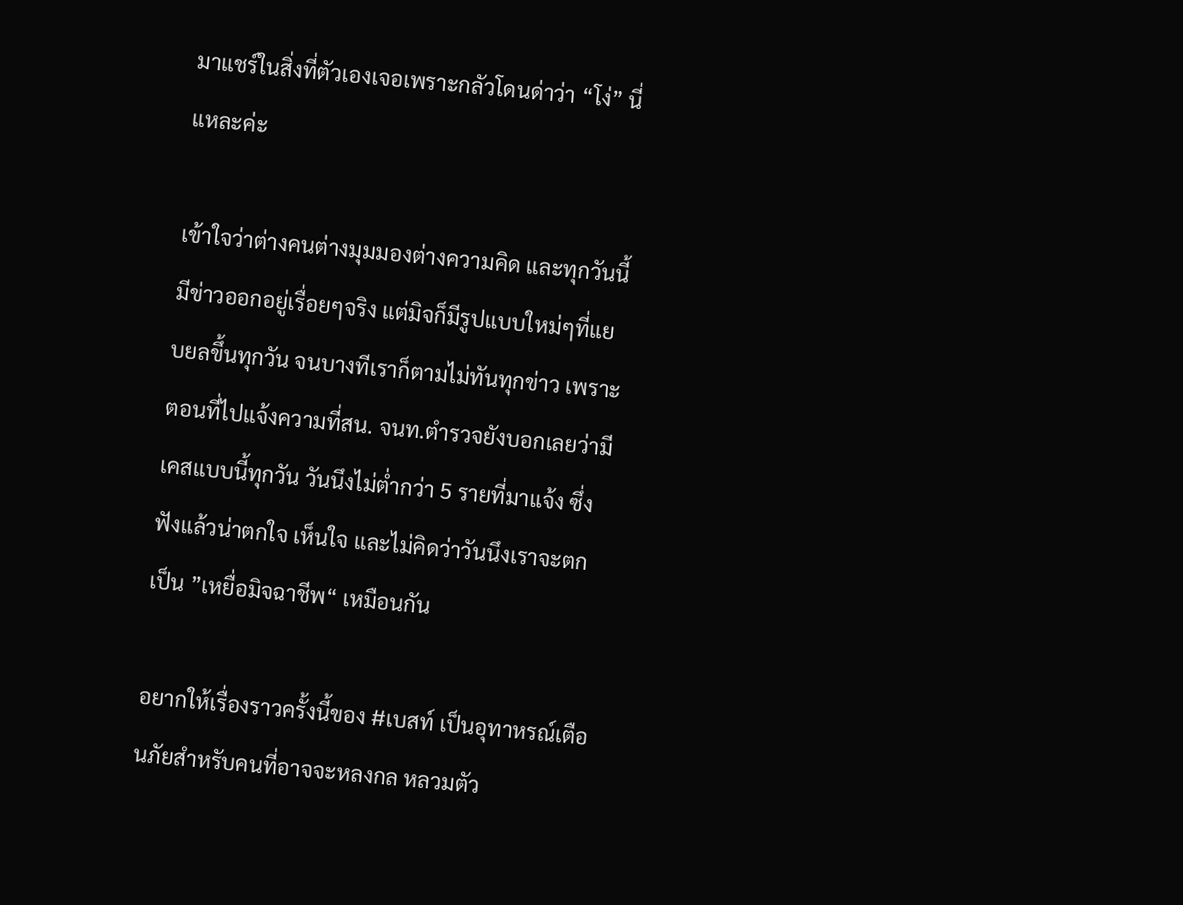มาแชร์ในสิ่งที่ตัวเองเจอเพราะกลัวโดนด่าว่า “โง่” นี่แหละค่ะ

เข้าใจว่าต่างคนต่างมุมมองต่างความคิด และทุกวันนี้มีข่าวออกอยู่เรื่อยๆจริง แต่มิจก็มีรูปแบบใหม่ๆที่แยบยลขึ้นทุกวัน จนบางทีเราก็ตามไม่ทันทุกข่าว เพราะตอนที่ไปแจ้งความที่สน. จนท.ตำรวจยังบอกเลยว่ามีเคสแบบนี้ทุกวัน วันนึงไม่ต่ำกว่า 5 รายที่มาแจ้ง ซึ่งฟังแล้วน่าตกใจ เห็นใจ และไม่คิดว่าวันนึงเราจะตกเป็น ”เหยื่อมิจฉาชีพ“ เหมือนกัน

อยากให้เรื่องราวครั้งนี้ของ #เบสท์ เป็นอุทาหรณ์เตือนภัยสำหรับคนที่อาจจะหลงกล หลวมตัว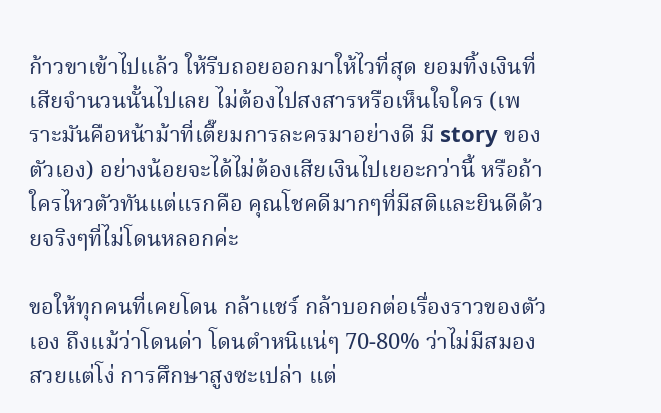ก้าวขาเข้าไปแล้ว ให้รีบถอยออกมาให้ไวที่สุด ยอมทิ้งเงินที่เสียจำนวนนั้นไปเลย ไม่ต้องไปสงสารหรือเห็นใจใคร (เพราะมันคือหน้าม้าที่เตี๊ยมการละครมาอย่างดี มี story ของตัวเอง) อย่างน้อยจะได้ไม่ต้องเสียเงินไปเยอะกว่านี้ หรือถ้าใครไหวตัวทันแต่แรกคือ คุณโชคดีมากๆที่มีสติและยินดีด้วยจริงๆที่ไม่โดนหลอกค่ะ

ขอให้ทุกคนที่เคยโดน กล้าแชร์ กล้าบอกต่อเรื่องราวของตัวเอง ถึงแม้ว่าโดนด่า โดนตำหนิแน่ๆ 70-80% ว่าไม่มีสมอง สวยแต่โง่ การศึกษาสูงซะเปล่า แต่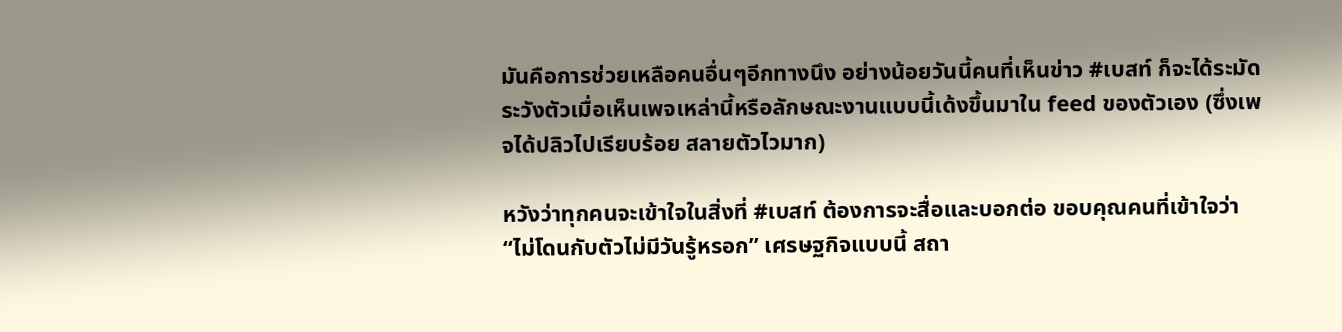มันคือการช่วยเหลือคนอื่นๆอีกทางนึง อย่างน้อยวันนี้คนที่เห็นข่าว #เบสท์ ก็จะได้ระมัดระวังตัวเมื่อเห็นเพจเหล่านี้หรือลักษณะงานแบบนี้เด้งขึ้นมาใน feed ของตัวเอง (ซึ่งเพจได้ปลิวไปเรียบร้อย สลายตัวไวมาก)

หวังว่าทุกคนจะเข้าใจในสิ่งที่ #เบสท์ ต้องการจะสื่อและบอกต่อ ขอบคุณคนที่เข้าใจว่า “ไม่โดนกับตัวไม่มีวันรู้หรอก” เศรษฐกิจแบบนี้ สถา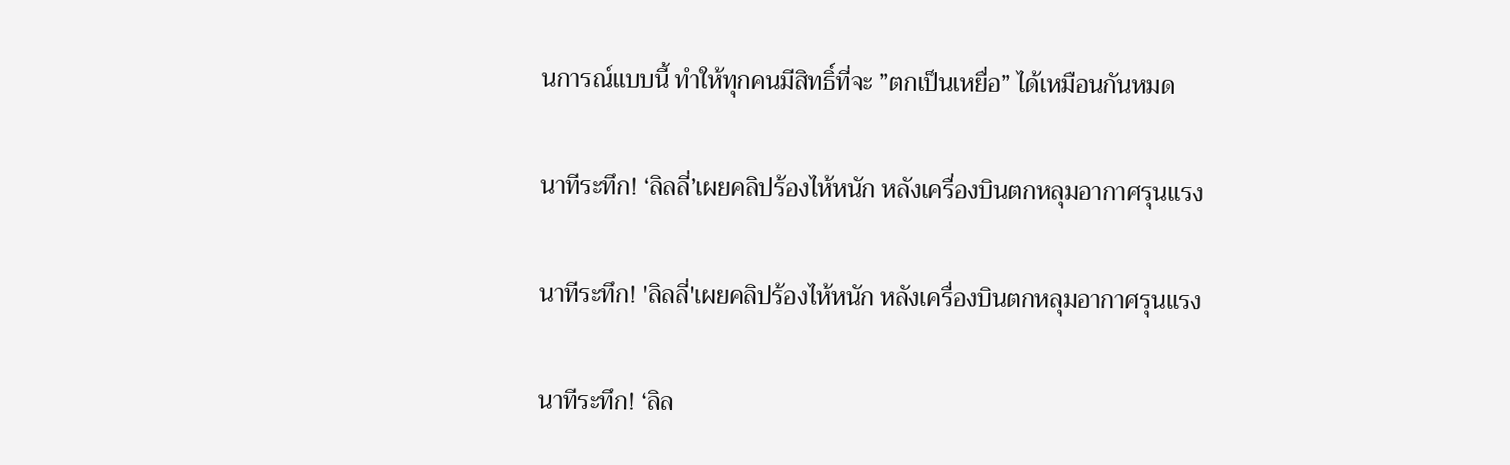นการณ์แบบนี้ ทำให้ทุกคนมีสิทธิ์ที่จะ ”ตกเป็นเหยื่อ” ได้เหมือนกันหมด

นาทีระทึก! ‘ลิลลี่’เผยคลิปร้องไห้หนัก หลังเครื่องบินตกหลุมอากาศรุนแรง

นาทีระทึก! 'ลิลลี่'เผยคลิปร้องไห้หนัก หลังเครื่องบินตกหลุมอากาศรุนแรง

นาทีระทึก! ‘ลิล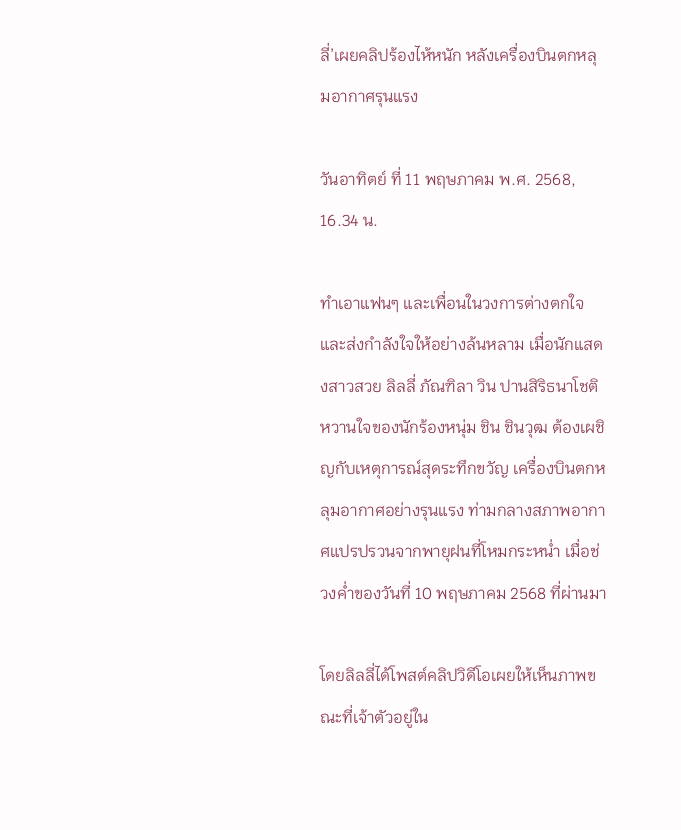ลี่’เผยคลิปร้องไห้หนัก หลังเครื่องบินตกหลุมอากาศรุนแรง

วันอาทิตย์ ที่ 11 พฤษภาคม พ.ศ. 2568, 16.34 น.

ทำเอาแฟนๆ และเพื่อนในวงการต่างตกใจและส่งกำลังใจให้อย่างล้นหลาม เมื่อนักแสดงสาวสวย ลิลลี่ ภัณฑิลา วิน ปานสิริธนาโชติ หวานใจของนักร้องหนุ่ม ชิน ชินวุฒ ต้องเผชิญกับเหตุการณ์สุดระทึกขวัญ เครื่องบินตกหลุมอากาศอย่างรุนแรง ท่ามกลางสภาพอากาศแปรปรวนจากพายุฝนที่โหมกระหน่ำ เมื่อช่วงค่ำของวันที่ 10 พฤษภาคม 2568 ที่ผ่านมา

โดยลิลลี่ได้โพสต์คลิปวิดีโอเผยให้เห็นภาพขณะที่เจ้าตัวอยู่ใน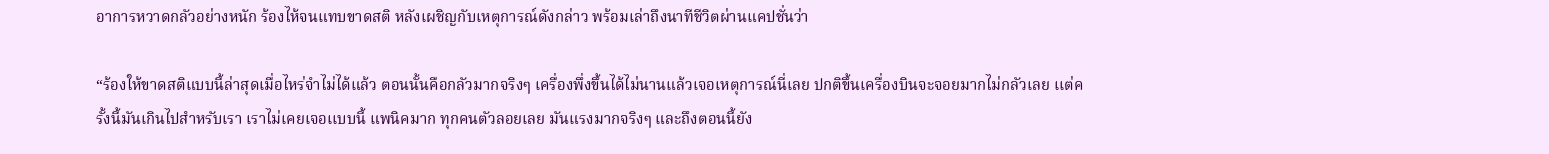อาการหวาดกลัวอย่างหนัก ร้องไห้จนแทบขาดสติ หลังเผชิญกับเหตุการณ์ดังกล่าว พร้อมเล่าถึงนาทีชีวิตผ่านแคปชั่นว่า

“ร้องให้ขาดสติแบบนี้ล่าสุดเมื่อไหร่จำไม่ได้แล้ว ตอนนั้นคือกลัวมากจริงๆ เครื่องพึ่งขึ้นได้ไม่นานแล้วเจอเหตุการณ์นี่เลย ปกติขึ้นเครื่องบินจะจอยมากไม่กลัวเลย เเต่ครั้งนี้มันเกินไปสำหรับเรา เราไม่เคยเจอเเบบนี้ แพนิคมาก ทุกคนตัวลอยเลย มันแรงมากจริงๆ และถึงตอนนี้ยัง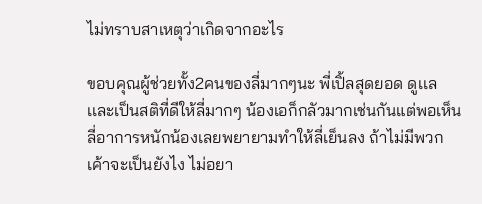ไม่ทราบสาเหตุว่าเกิดจากอะไร

ขอบคุณผู้ช่วยทั้ง2คนของลี่มากๆนะ พี่เปิ้ลสุดยอด ดูเเลเเละเป็นสติที่ดีให้ลี่มากๆ น้องเอก็กลัวมากเช่นกันแต่พอเห็นลี่อาการหนักน้องเลยพยายามทำให้ลี่เย็นลง ถ้าไม่มีพวกเค้าจะเป็นยังไง ไม่อยา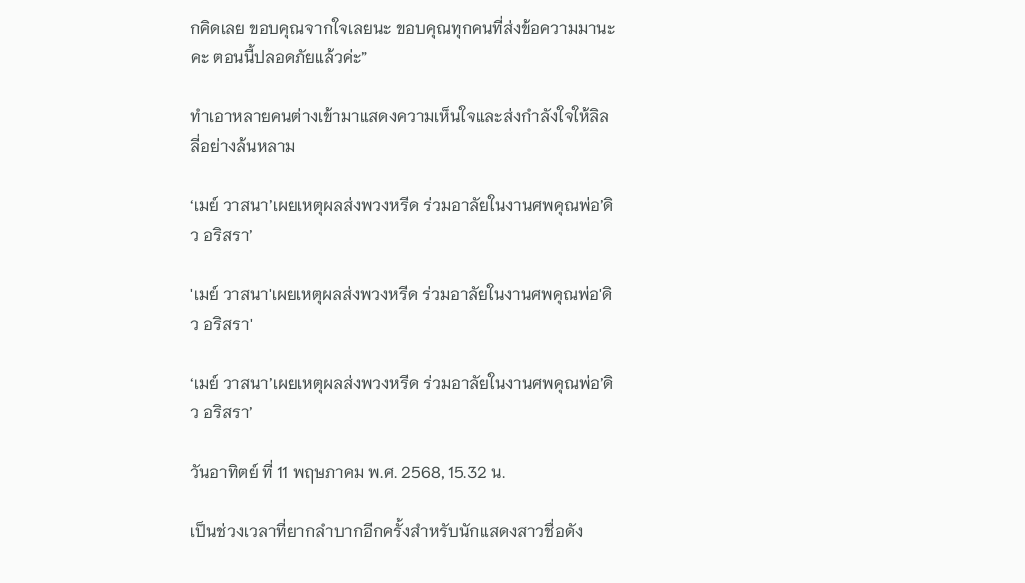กคิดเลย ขอบคุณจากใจเลยนะ ขอบคุณทุกคนที่ส่งข้อความมานะคะ ตอนนี้ปลอดภัยแล้วค่ะ”

ทำเอาหลายคนต่างเข้ามาแสดงความเห็นใจและส่งกำลังใจให้ลิลลี่อย่างล้นหลาม

‘เมย์ วาสนา’เผยเหตุผลส่งพวงหรีด ร่วมอาลัยในงานศพคุณพ่อ’ดิว อริสรา’

'เมย์ วาสนา'เผยเหตุผลส่งพวงหรีด ร่วมอาลัยในงานศพคุณพ่อ'ดิว อริสรา'

‘เมย์ วาสนา’เผยเหตุผลส่งพวงหรีด ร่วมอาลัยในงานศพคุณพ่อ’ดิว อริสรา’

วันอาทิตย์ ที่ 11 พฤษภาคม พ.ศ. 2568, 15.32 น.

เป็นช่วงเวลาที่ยากลำบากอีกครั้งสำหรับนักแสดงสาวชื่อดัง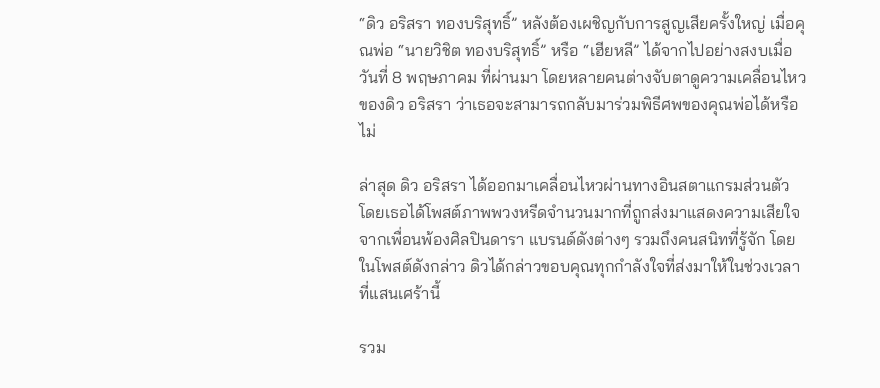“ดิว อริสรา ทองบริสุทธิ์” หลังต้องเผชิญกับการสูญเสียครั้งใหญ่ เมื่อคุณพ่อ “นายวิชิต ทองบริสุทธิ์” หรือ “เฮียหลี” ได้จากไปอย่างสงบเมื่อวันที่ 8 พฤษภาคม ที่ผ่านมา โดยหลายคนต่างจับตาดูความเคลื่อนไหวของดิว อริสรา ว่าเธอจะสามารถกลับมาร่วมพิธีศพของคุณพ่อได้หรือไม่

ล่าสุด ดิว อริสรา ได้ออกมาเคลื่อนไหวผ่านทางอินสตาแกรมส่วนตัว โดยเธอได้โพสต์ภาพพวงหรีดจำนวนมากที่ถูกส่งมาแสดงความเสียใจจากเพื่อนพ้องศิลปินดารา แบรนด์ดังต่างๆ รวมถึงคนสนิทที่รู้จัก โดยในโพสต์ดังกล่าว ดิวได้กล่าวขอบคุณทุกกำลังใจที่ส่งมาให้ในช่วงเวลาที่แสนเศร้านี้

รวม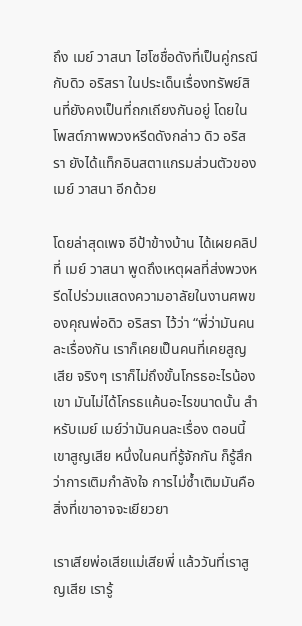ถึง เมย์ วาสนา ไฮโซชื่อดังที่เป็นคู่กรณีกับดิว อริสรา ในประเด็นเรื่องทรัพย์สินที่ยังคงเป็นที่ถกเถียงกันอยู่ โดยในโพสต์ภาพพวงหรีดดังกล่าว ดิว อริสรา ยังได้แท็กอินสตาแกรมส่วนตัวของเมย์ วาสนา อีกด้วย

โดยล่าสุดเพจ อีป้าข้างบ้าน ได้เผยคลิปที่ เมย์ วาสนา พูดถึงเหตุผลที่ส่งพวงหรีดไปร่วมแสดงความอาลัยในงานศพของคุณพ่อดิว อริสรา ไว้ว่า “พี่ว่ามันคนละเรื่องกัน เราก็เคยเป็นคนที่เคยสูญเสีย จริงๆ เราก็ไม่ถึงขั้นโกรธอะไรน้องเขา มันไม่ได้โกรธแค้นอะไรขนาดนั้น สำหรับเมย์ เมย์ว่ามันคนละเรื่อง ตอนนี้เขาสูญเสีย หนึ่งในคนที่รู้จักกัน ก็รู้สึกว่าการเติมกำลังใจ การไม่ซ้ำเติมมันคือสิ่งที่เขาอาจจะเยียวยา

เราเสียพ่อเสียแม่เสียพี่ แล้ววันที่เราสูญเสีย เรารู้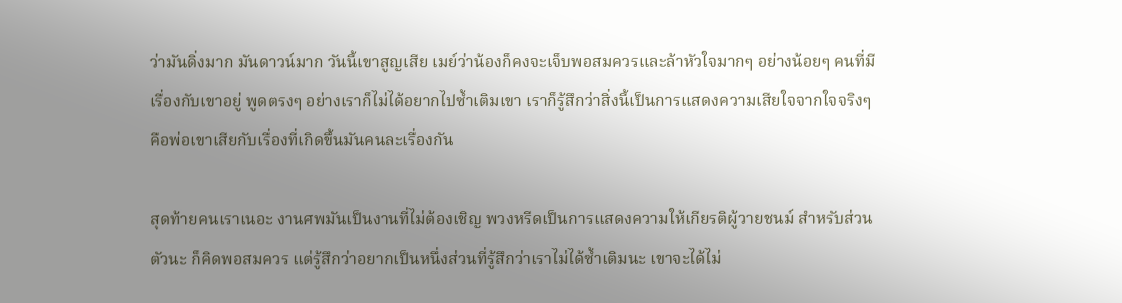ว่ามันดิ่งมาก มันดาวน์มาก วันนี้เขาสูญเสีย เมย์ว่าน้องก็คงจะเจ็บพอสมควรและล้าหัวใจมากๆ อย่างน้อยๆ คนที่มีเรื่องกับเขาอยู่ พูดตรงๆ อย่างเราก็ไม่ได้อยากไปซ้ำเติมเขา เราก็รู้สึกว่าสิ่งนี้เป็นการแสดงความเสียใจจากใจจริงๆ คือพ่อเขาเสียกับเรื่องที่เกิดขึ้นมันคนละเรื่องกัน

สุดท้ายคนเราเนอะ งานศพมันเป็นงานที่ไม่ต้องเชิญ พวงหรีดเป็นการแสดงความให้เกียรติผู้วายชนม์ สำหรับส่วนตัวนะ ก็คิดพอสมควร แต่รู้สึกว่าอยากเป็นหนึ่งส่วนที่รู้สึกว่าเราไม่ได้ซ้ำเติมนะ เขาจะได้ไม่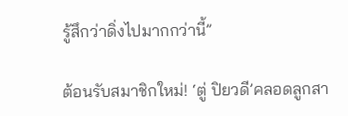รู้สึกว่าดิ่งไปมากกว่านี้”

ต้อนรับสมาชิกใหม่! ‘ตู่ ปิยวดี’คลอดลูกสา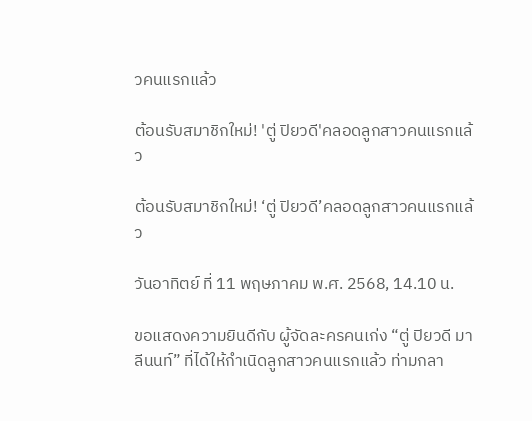วคนแรกแล้ว

ต้อนรับสมาชิกใหม่! 'ตู่ ปิยวดี'คลอดลูกสาวคนแรกแล้ว

ต้อนรับสมาชิกใหม่! ‘ตู่ ปิยวดี’คลอดลูกสาวคนแรกแล้ว

วันอาทิตย์ ที่ 11 พฤษภาคม พ.ศ. 2568, 14.10 น.

ขอแสดงความยินดีกับ ผู้จัดละครคนเก่ง “ตู่ ปิยวดี มาลีนนท์” ที่ได้ให้กำเนิดลูกสาวคนแรกแล้ว ท่ามกลา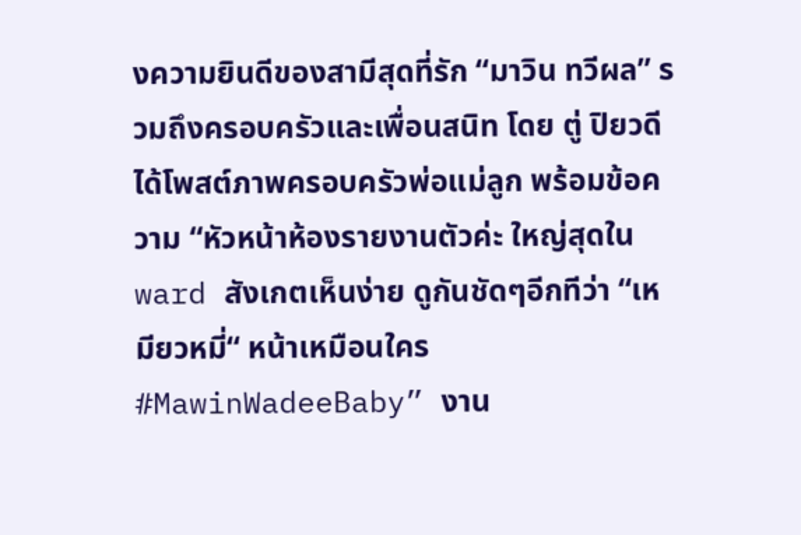งความยินดีของสามีสุดที่รัก “มาวิน ทวีผล” รวมถึงครอบครัวและเพื่อนสนิท โดย ตู่ ปิยวดี ได้โพสต์ภาพครอบครัวพ่อแม่ลูก พร้อมข้อความ “หัวหน้าห้องรายงานตัวค่ะ ใหญ่สุดใน ward สังเกตเห็นง่าย ดูกันชัดๆอีกทีว่า “เหมียวหมี่“ หน้าเหมือนใคร #MawinWadeeBaby” งาน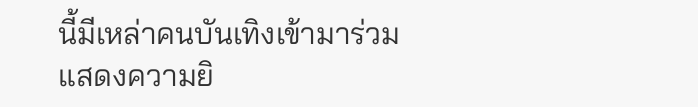นี้มีเหล่าคนบันเทิงเข้ามาร่วมแสดงความยิ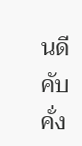นดีคับคั่ง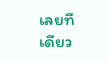เลยทีเดียว